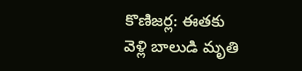కొణిజర్ల: ఈతకు వెళ్లి బాలుడి మృతి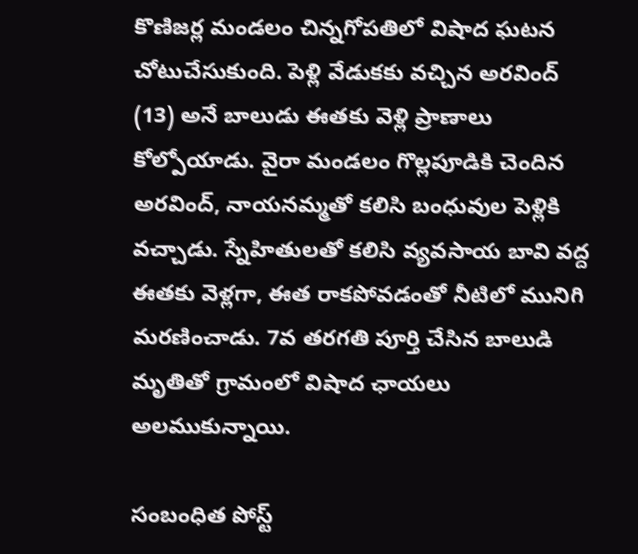కొణిజర్ల మండలం చిన్నగోపతిలో విషాద ఘటన చోటుచేసుకుంది. పెళ్లి వేడుకకు వచ్చిన అరవింద్ (13) అనే బాలుడు ఈతకు వెళ్లి ప్రాణాలు కోల్పోయాడు. వైరా మండలం గొల్లపూడికి చెందిన అరవింద్, నాయనమ్మతో కలిసి బంధువుల పెళ్లికి వచ్చాడు. స్నేహితులతో కలిసి వ్యవసాయ బావి వద్ద ఈతకు వెళ్లగా, ఈత రాకపోవడంతో నీటిలో మునిగి మరణించాడు. 7వ తరగతి పూర్తి చేసిన బాలుడి మృతితో గ్రామంలో విషాద ఛాయలు అలముకున్నాయి.

సంబంధిత పోస్ట్